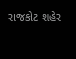રાજકોટ શહેર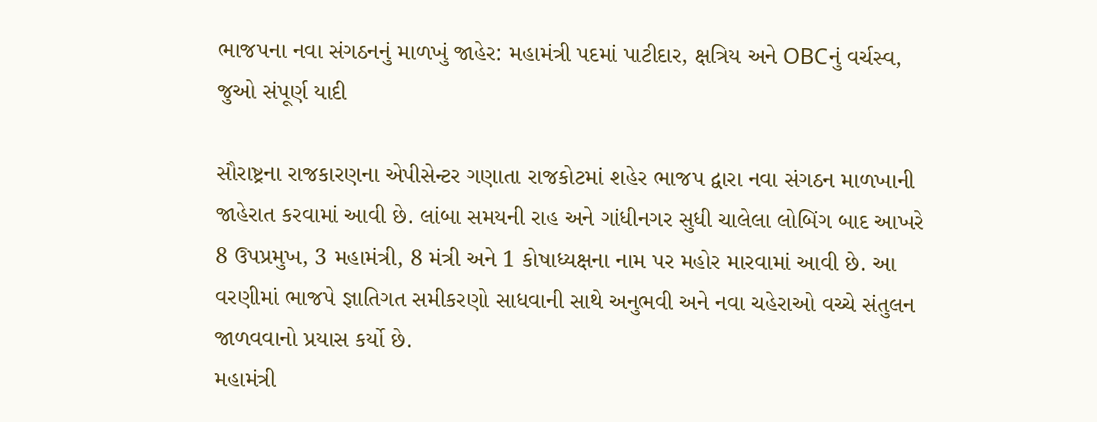ભાજપના નવા સંગઠનનું માળખું જાહેર: મહામંત્રી પદમાં પાટીદાર, ક્ષત્રિય અને OBCનું વર્ચસ્વ, જુઓ સંપૂર્ણ યાદી

સૌરાષ્ટ્રના રાજકારણના એપીસેન્ટર ગણાતા રાજકોટમાં શહેર ભાજપ દ્વારા નવા સંગઠન માળખાની જાહેરાત કરવામાં આવી છે. લાંબા સમયની રાહ અને ગાંધીનગર સુધી ચાલેલા લોબિંગ બાદ આખરે 8 ઉપપ્રમુખ, 3 મહામંત્રી, 8 મંત્રી અને 1 કોષાધ્યક્ષના નામ પર મહોર મારવામાં આવી છે. આ વરણીમાં ભાજપે જ્ઞાતિગત સમીકરણો સાધવાની સાથે અનુભવી અને નવા ચહેરાઓ વચ્ચે સંતુલન જાળવવાનો પ્રયાસ કર્યો છે.
મહામંત્રી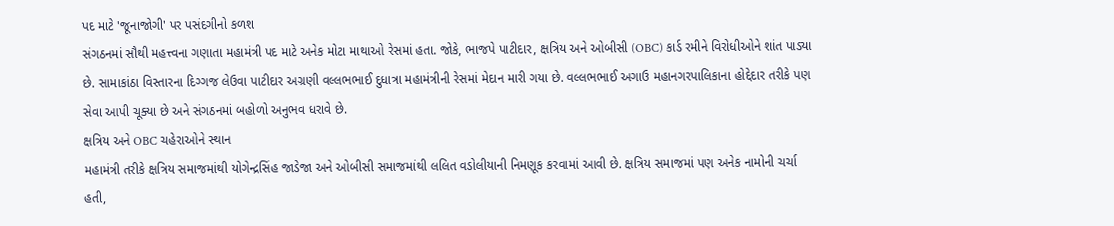પદ માટે 'જૂનાજોગી' પર પસંદગીનો કળશ
સંગઠનમાં સૌથી મહત્ત્વના ગણાતા મહામંત્રી પદ માટે અનેક મોટા માથાઓ રેસમાં હતા. જોકે, ભાજપે પાટીદાર, ક્ષત્રિય અને ઓબીસી (OBC) કાર્ડ રમીને વિરોધીઓને શાંત પાડ્યા છે. સામાકાંઠા વિસ્તારના દિગ્ગજ લેઉવા પાટીદાર અગ્રણી વલ્લભભાઈ દુધાત્રા મહામંત્રીની રેસમાં મેદાન મારી ગયા છે. વલ્લભભાઈ અગાઉ મહાનગરપાલિકાના હોદ્દેદાર તરીકે પણ સેવા આપી ચૂક્યા છે અને સંગઠનમાં બહોળો અનુભવ ધરાવે છે.
ક્ષત્રિય અને OBC ચહેરાઓને સ્થાન
મહામંત્રી તરીકે ક્ષત્રિય સમાજમાંથી યોગેન્દ્રસિંહ જાડેજા અને ઓબીસી સમાજમાંથી લલિત વડોલીયાની નિમણૂક કરવામાં આવી છે. ક્ષત્રિય સમાજમાં પણ અનેક નામોની ચર્ચા હતી,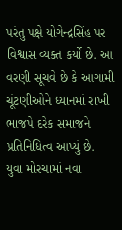પરંતુ પક્ષે યોગેન્દ્રસિંહ પર વિશ્વાસ વ્યક્ત કર્યો છે. આ વરણી સૂચવે છે કે આગામી ચૂંટણીઓને ધ્યાનમાં રાખી ભાજપે દરેક સમાજને પ્રતિનિધિત્વ આપ્યું છે.
યુવા મોરચામાં નવા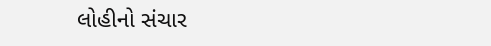લોહીનો સંચાર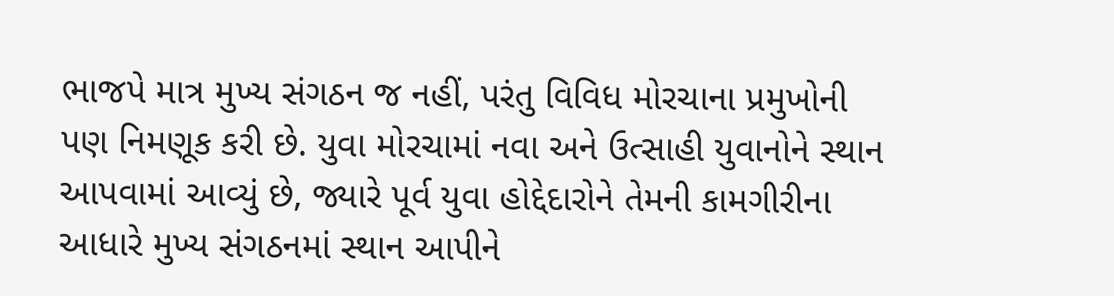ભાજપે માત્ર મુખ્ય સંગઠન જ નહીં, પરંતુ વિવિધ મોરચાના પ્રમુખોની પણ નિમણૂક કરી છે. યુવા મોરચામાં નવા અને ઉત્સાહી યુવાનોને સ્થાન આપવામાં આવ્યું છે, જ્યારે પૂર્વ યુવા હોદ્દેદારોને તેમની કામગીરીના આધારે મુખ્ય સંગઠનમાં સ્થાન આપીને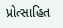પ્રોત્સાહિત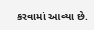કરવામાં આવ્યા છે.